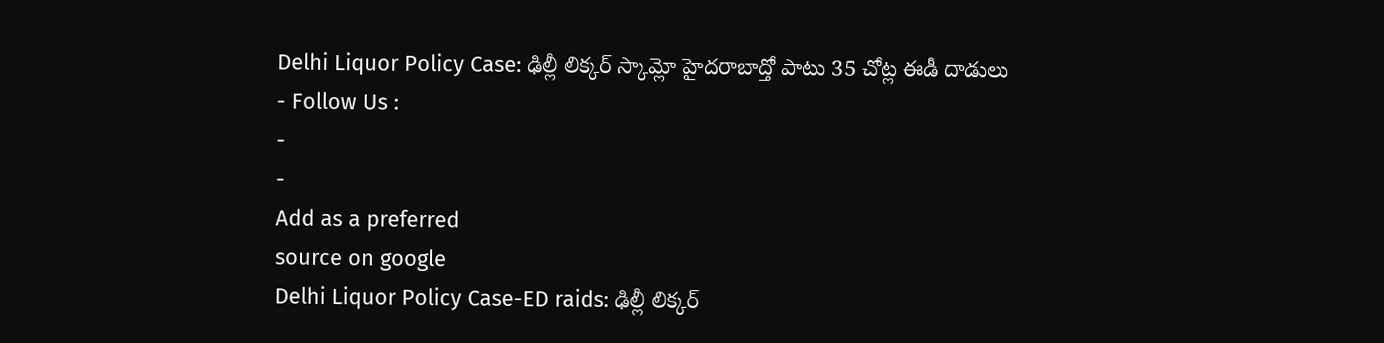Delhi Liquor Policy Case: ఢిల్లీ లిక్కర్ స్కామ్లో హైదరాబాద్తో పాటు 35 చోట్ల ఈడీ దాడులు
- Follow Us :
-
-
Add as a preferred
source on google
Delhi Liquor Policy Case-ED raids: ఢిల్లీ లిక్కర్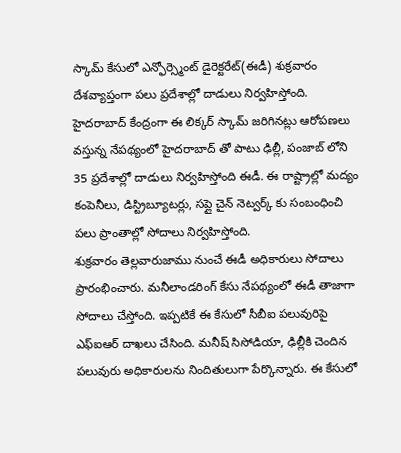స్కామ్ కేసులో ఎన్ఫోర్స్మెంట్ డైరెక్టరేట్(ఈడీ) శుక్రవారం దేశవ్యాప్తంగా పలు ప్రదేశాల్లో దాడులు నిర్వహిస్తోంది. హైదరాబాద్ కేంద్రంగా ఈ లిక్కర్ స్కామ్ జరిగినట్లు ఆరోపణలు వస్తున్న నేపథ్యంలో హైదరాబాద్ తో పాటు ఢిల్లీ, పంజాబ్ లోని 35 ప్రదేశాల్లో దాడులు నిర్వహిస్తోంది ఈడీ. ఈ రాష్ట్రాల్లో మద్యం కంపెనీలు, డిస్ట్రిబ్యూటర్లు, సప్లై చైన్ నెట్వర్క్ కు సంబంధించి పలు ప్రాంతాల్లో సోదాలు నిర్వహిస్తోంది.
శుక్రవారం తెల్లవారుజాము నుంచే ఈడీ అధికారులు సోదాలు ప్రారంభించారు. మనీలాండరింగ్ కేసు నేపథ్యంలో ఈడీ తాజాగా సోదాలు చేస్తోంది. ఇప్పటికే ఈ కేసులో సీబీఐ పలువురిపై ఎఫ్ఐఆర్ దాఖలు చేసింది. మనీష్ సిసోడియా, ఢిల్లీకి చెందిన పలువురు అధికారులను నిందితులుగా పేర్కొన్నారు. ఈ కేసులో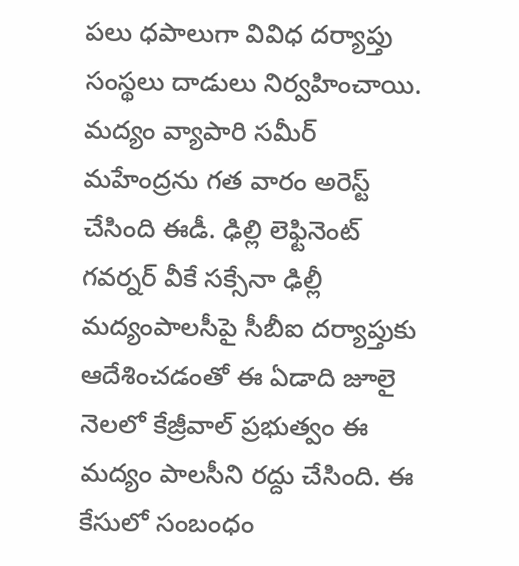పలు ధపాలుగా వివిధ దర్యాప్తు సంస్థలు దాడులు నిర్వహించాయి. మద్యం వ్యాపారి సమీర్ మహేంద్రను గత వారం అరెస్ట్ చేసింది ఈడీ. ఢిల్లి లెఫ్టినెంట్ గవర్నర్ వీకే సక్సేనా ఢిల్లీ మద్యంపాలసీపై సీబీఐ దర్యాప్తుకు ఆదేశించడంతో ఈ ఏడాది జూలై నెలలో కేజ్రీవాల్ ప్రభుత్వం ఈ మద్యం పాలసీని రద్దు చేసింది. ఈ కేసులో సంబంధం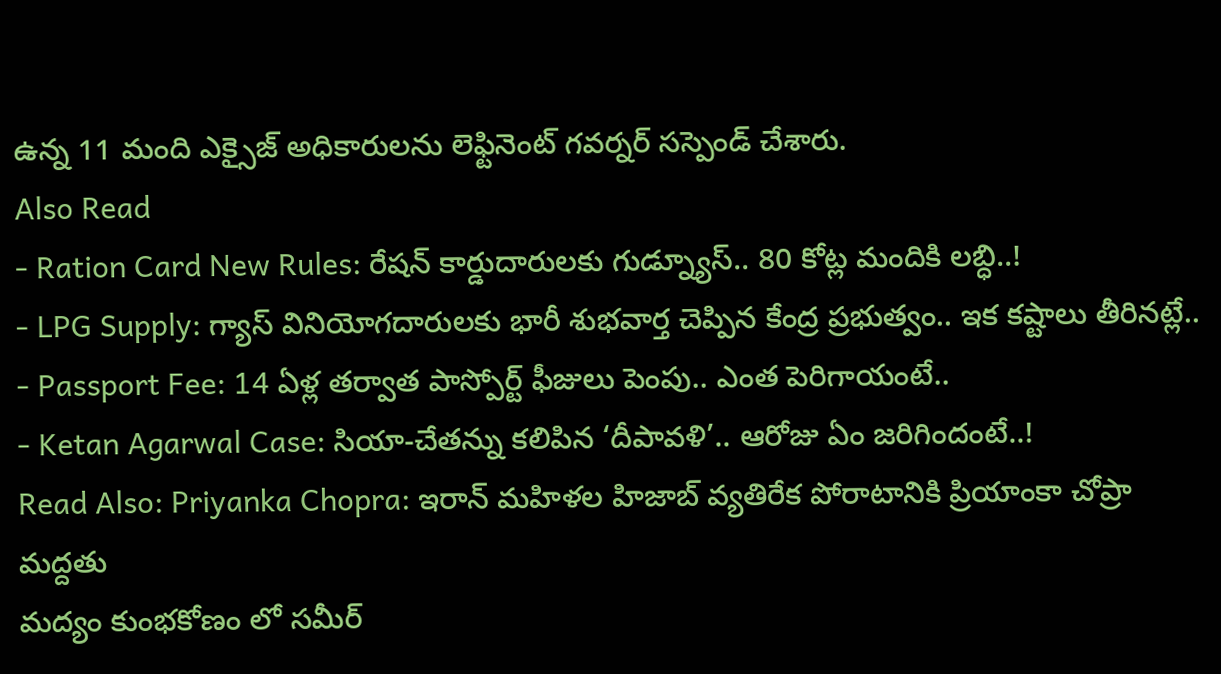ఉన్న 11 మంది ఎక్సైజ్ అధికారులను లెఫ్టినెంట్ గవర్నర్ సస్పెండ్ చేశారు.
Also Read
- Ration Card New Rules: రేషన్ కార్డుదారులకు గుడ్న్యూస్.. 80 కోట్ల మందికి లబ్ధి..!
- LPG Supply: గ్యాస్ వినియోగదారులకు భారీ శుభవార్త చెప్పిన కేంద్ర ప్రభుత్వం.. ఇక కష్టాలు తీరినట్లే..
- Passport Fee: 14 ఏళ్ల తర్వాత పాస్పోర్ట్ ఫీజులు పెంపు.. ఎంత పెరిగాయంటే..
- Ketan Agarwal Case: సియా-చేతన్ను కలిపిన ‘దీపావళి’.. ఆరోజు ఏం జరిగిందంటే..!
Read Also: Priyanka Chopra: ఇరాన్ మహిళల హిజాబ్ వ్యతిరేక పోరాటానికి ప్రియాంకా చోప్రా మద్దతు
మద్యం కుంభకోణం లో సమీర్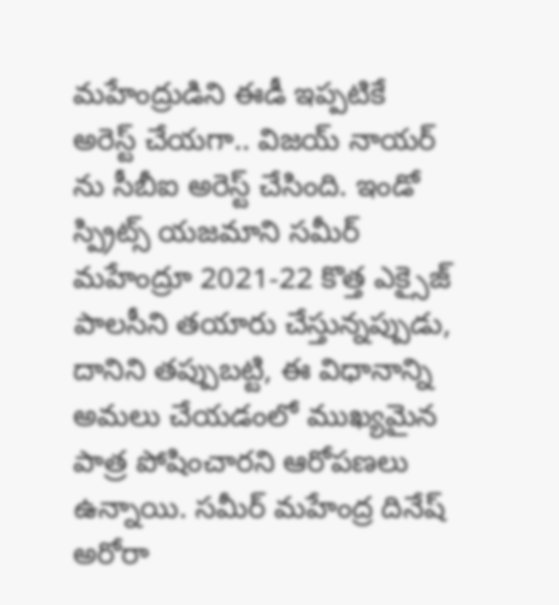మహేంద్రుడిని ఈడీ ఇప్పటికే అరెస్ట్ చేయగా.. విజయ్ నాయర్ ను సీబీఐ అరెస్ట్ చేసింది. ఇండో స్ప్రిట్స్ యజమాని సమీర్ మహేంద్రూ 2021-22 కొత్త ఎక్సైజ్ పాలసీని తయారు చేస్తున్నప్పుడు, దానిని తప్పుబట్టి, ఈ విధానాన్ని అమలు చేయడంలో ముఖ్యమైన పాత్ర పోషించారని ఆరోపణలు ఉన్నాయి. సమీర్ మహేంద్ర దినేష్ అరోరా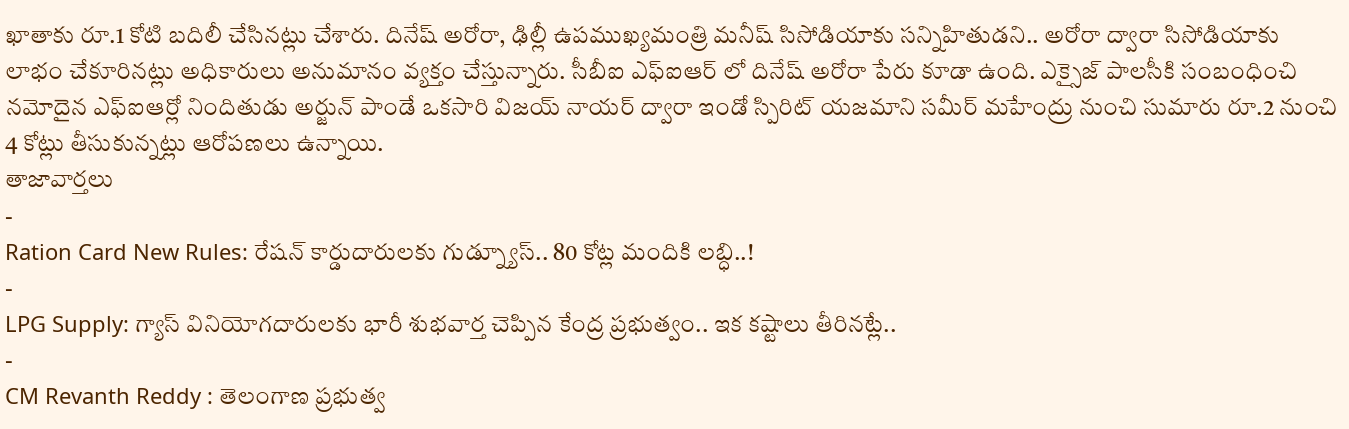ఖాతాకు రూ.1 కోటి బదిలీ చేసినట్లు చేశారు. దినేష్ అరోరా, ఢిల్లీ ఉపముఖ్యమంత్రి మనీష్ సిసోడియాకు సన్నిహితుడని.. అరోరా ద్వారా సిసోడియాకు లాభం చేకూరినట్లు అధికారులు అనుమానం వ్యక్తం చేస్తున్నారు. సీబీఐ ఎఫ్ఐఆర్ లో దినేష్ అరోరా పేరు కూడా ఉంది. ఎక్సైజ్ పాలసీకి సంబంధించి నమోదైన ఎఫ్ఐఆర్లో నిందితుడు అర్జున్ పాండే ఒకసారి విజయ్ నాయర్ ద్వారా ఇండో స్పిరిట్ యజమాని సమీర్ మహేంద్రు నుంచి సుమారు రూ.2 నుంచి 4 కోట్లు తీసుకున్నట్లు ఆరోపణలు ఉన్నాయి.
తాజావార్తలు
-
Ration Card New Rules: రేషన్ కార్డుదారులకు గుడ్న్యూస్.. 80 కోట్ల మందికి లబ్ధి..!
-
LPG Supply: గ్యాస్ వినియోగదారులకు భారీ శుభవార్త చెప్పిన కేంద్ర ప్రభుత్వం.. ఇక కష్టాలు తీరినట్లే..
-
CM Revanth Reddy : తెలంగాణ ప్రభుత్వ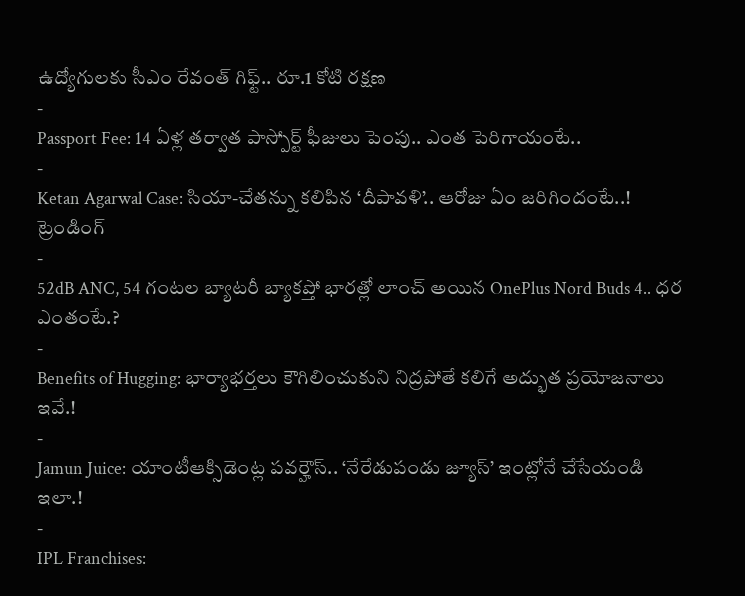ఉద్యోగులకు సీఎం రేవంత్ గిఫ్ట్.. రూ.1 కోటి రక్షణ
-
Passport Fee: 14 ఏళ్ల తర్వాత పాస్పోర్ట్ ఫీజులు పెంపు.. ఎంత పెరిగాయంటే..
-
Ketan Agarwal Case: సియా-చేతన్ను కలిపిన ‘దీపావళి’.. ఆరోజు ఏం జరిగిందంటే..!
ట్రెండింగ్
-
52dB ANC, 54 గంటల బ్యాటరీ బ్యాకప్తో భారత్లో లాంచ్ అయిన OnePlus Nord Buds 4.. ధర ఎంతంటే.?
-
Benefits of Hugging: భార్యాభర్తలు కౌగిలించుకుని నిద్రపోతే కలిగే అద్భుత ప్రయోజనాలు ఇవే.!
-
Jamun Juice: యాంటీఆక్సిడెంట్ల పవర్హౌస్.. ‘నేరేడుపండు జ్యూస్’ ఇంట్లోనే చేసేయండి ఇలా.!
-
IPL Franchises: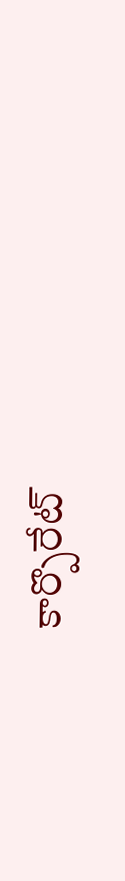కార్పొరేట్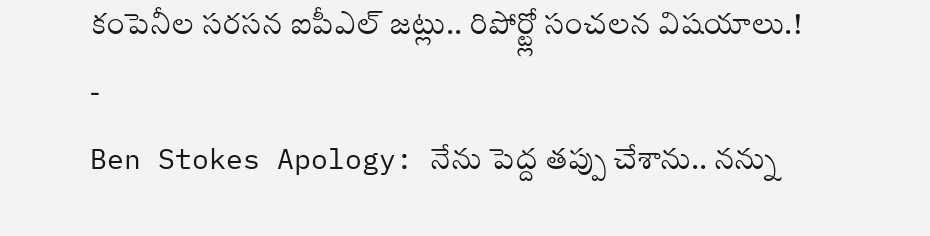కంపెనీల సరసన ఐపీఎల్ జట్లు.. రిపోర్ట్లో సంచలన విషయాలు.!
-
Ben Stokes Apology: నేను పెద్ద తప్పు చేశాను.. నన్ను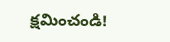క్షమించండి!